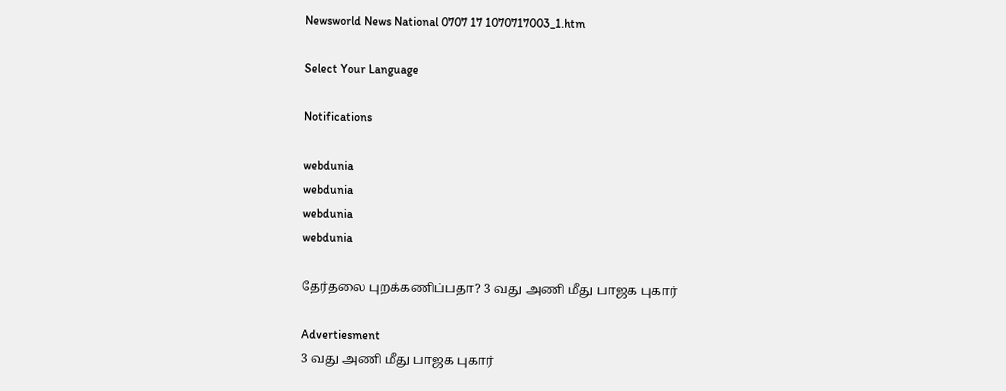Newsworld News National 0707 17 1070717003_1.htm

Select Your Language

Notifications

webdunia
webdunia
webdunia
webdunia

தேர்தலை புறக்கணிப்பதா? 3 வது அணி மீது பாஜக புகார்

Advertiesment
3 வது அணி மீது பாஜக புகார்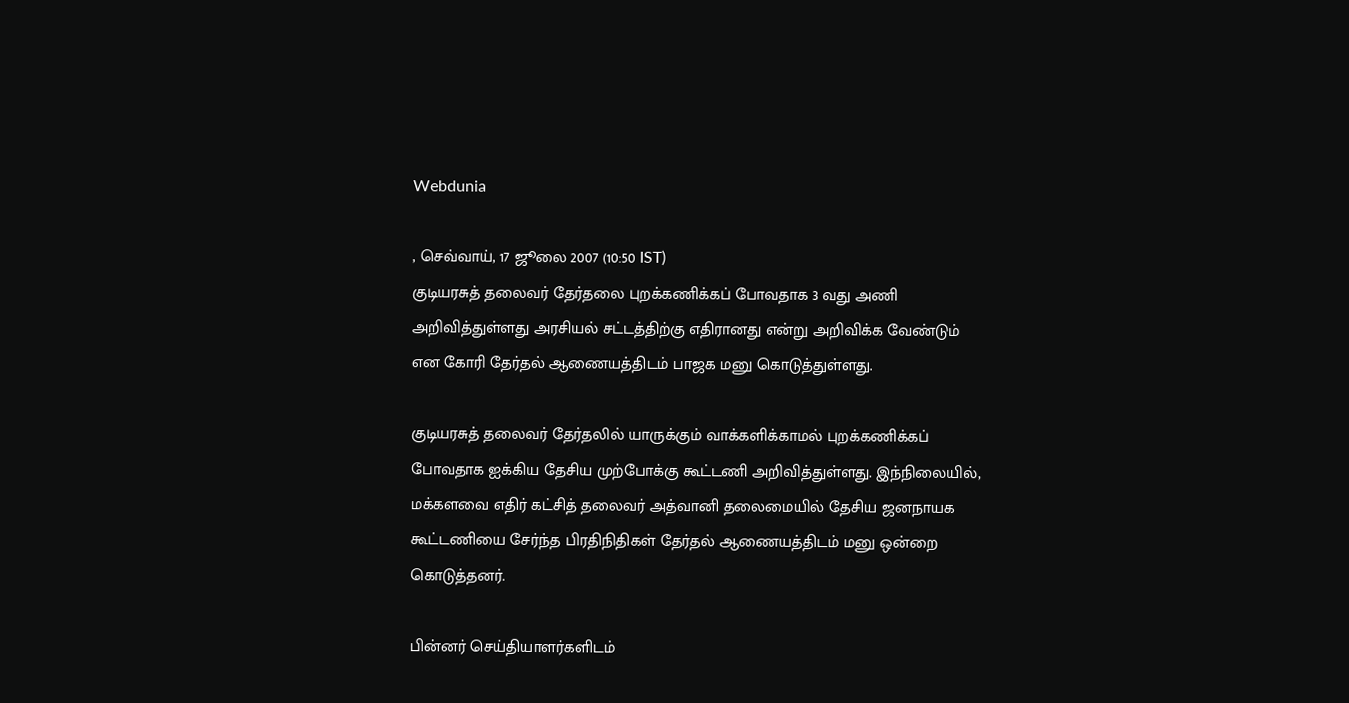Webdunia

, செவ்வாய், 17 ஜூலை 2007 (10:50 IST)
குடியரசுத் தலைவர் தேர்தலை புறக்கணிக்கப் போவதாக 3 வது அணி அறிவித்துள்ளது அரசியல் சட்டத்திற்கு எதிரானது என்று அறிவிக்க வேண்டும் என கோரி தேர்தல் ஆணையத்திடம் பாஜக மனு கொடுத்துள்ளது.

குடியரசுத் தலைவர் தேர்தலில் யாருக்கும் வாக்களிக்காமல் புறக்கணிக்கப் போவதாக ஐக்கிய தேசிய முற்போக்கு கூட்டணி அறிவித்துள்ளது. இந்நிலையில், மக்களவை எதிர் கட்சித் தலைவர் அத்வானி தலைமையில் தேசிய ஜனநாயக கூட்டணியை சேர்ந்த பிரதிநிதிகள் தேர்தல் ஆணையத்திடம் மனு ஒன்றை கொடுத்தனர்.

பின்னர் செய்தியாளர்களிடம்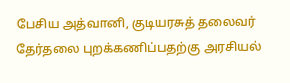பேசிய அத்வானி, குடியரசுத் தலைவர் தேர்தலை புறக்கணிப்பதற்கு அரசியல்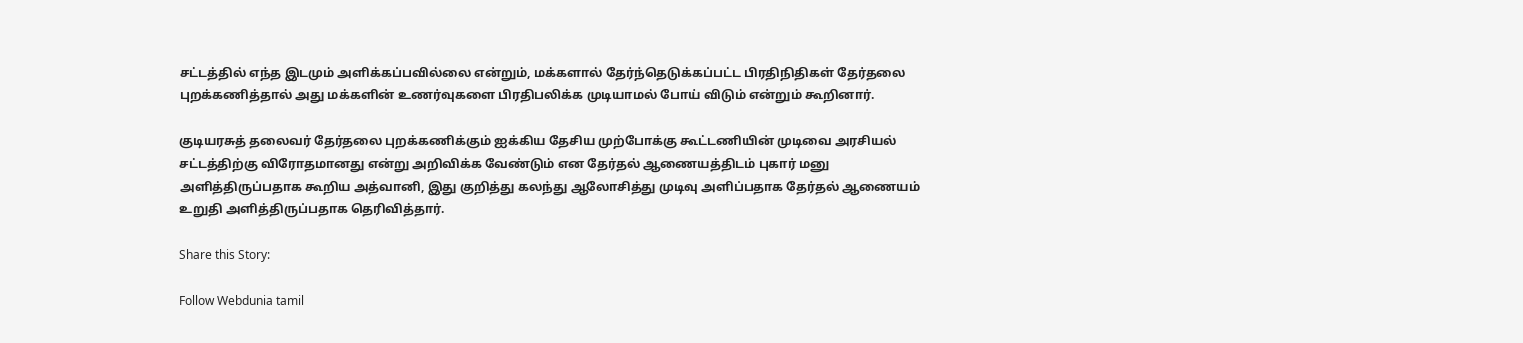சட்டத்தில் எந்த இடமும் அளிக்கப்பவில்லை என்றும், மக்களால் தேர்ந்தெடுக்கப்பட்ட பிரதிநிதிகள் தேர்தலை புறக்கணித்தால் அது மக்களின் உணர்வுகளை பிரதிபலிக்க முடியாமல் போய் விடும் என்றும் கூறினார்.

குடியரசுத் தலைவர் தேர்தலை புறக்கணிக்கும் ஐக்கிய தேசிய முற்போக்கு கூட்டணியின் முடிவை அரசியல் சட்டத்திற்கு விரோதமானது என்று அறிவிக்க வேண்டும் என தேர்தல் ஆணையத்திடம் புகார் மனு அளித்திருப்பதாக கூறிய அத்வானி, இது குறித்து கலந்து ஆலோசித்து முடிவு அளிப்பதாக தேர்தல் ஆணையம் உறுதி அளித்திருப்பதாக தெரிவித்தார்.

Share this Story:

Follow Webdunia tamil